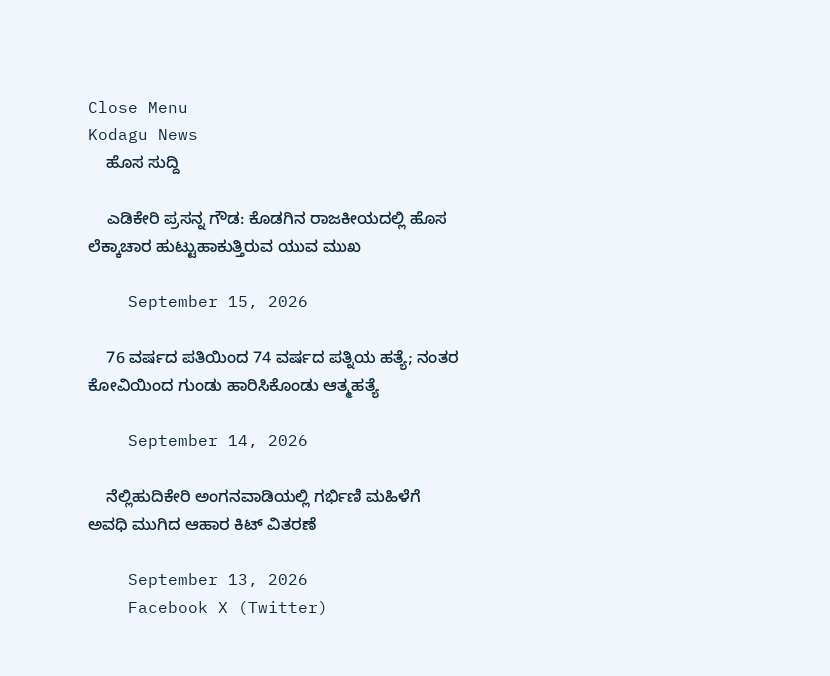Close Menu
Kodagu News
    ಹೊಸ ಸುದ್ದಿ

    ಎಡಿಕೇರಿ ಪ್ರಸನ್ನ ಗೌಡ: ಕೊಡಗಿನ ರಾಜಕೀಯದಲ್ಲಿ ಹೊಸ ಲೆಕ್ಕಾಚಾರ ಹುಟ್ಟುಹಾಕುತ್ತಿರುವ ಯುವ ಮುಖ

    September 15, 2026

    76 ವರ್ಷದ ಪತಿಯಿಂದ 74 ವರ್ಷದ ಪತ್ನಿಯ ಹತ್ಯೆ; ನಂತರ ಕೋವಿಯಿಂದ ಗುಂಡು ಹಾರಿಸಿಕೊಂಡು ಆತ್ಮಹತ್ಯೆ

    September 14, 2026

    ನೆಲ್ಲಿಹುದಿಕೇರಿ ಅಂಗನವಾಡಿಯಲ್ಲಿ ಗರ್ಭಿಣಿ ಮಹಿಳೆಗೆ ಅವಧಿ ಮುಗಿದ ಆಹಾರ ಕಿಟ್ ವಿತರಣೆ

    September 13, 2026
    Facebook X (Twitter)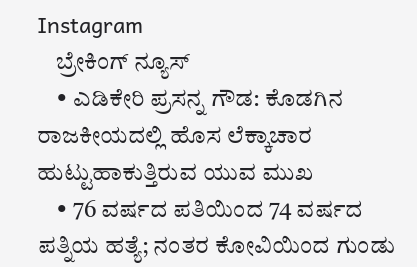Instagram
    ಬ್ರೇಕಿಂಗ್ ನ್ಯೂಸ್
    • ಎಡಿಕೇರಿ ಪ್ರಸನ್ನ ಗೌಡ: ಕೊಡಗಿನ ರಾಜಕೀಯದಲ್ಲಿ ಹೊಸ ಲೆಕ್ಕಾಚಾರ ಹುಟ್ಟುಹಾಕುತ್ತಿರುವ ಯುವ ಮುಖ
    • 76 ವರ್ಷದ ಪತಿಯಿಂದ 74 ವರ್ಷದ ಪತ್ನಿಯ ಹತ್ಯೆ; ನಂತರ ಕೋವಿಯಿಂದ ಗುಂಡು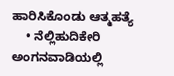ಹಾರಿಸಿಕೊಂಡು ಆತ್ಮಹತ್ಯೆ
    • ನೆಲ್ಲಿಹುದಿಕೇರಿ ಅಂಗನವಾಡಿಯಲ್ಲಿ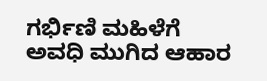ಗರ್ಭಿಣಿ ಮಹಿಳೆಗೆ ಅವಧಿ ಮುಗಿದ ಆಹಾರ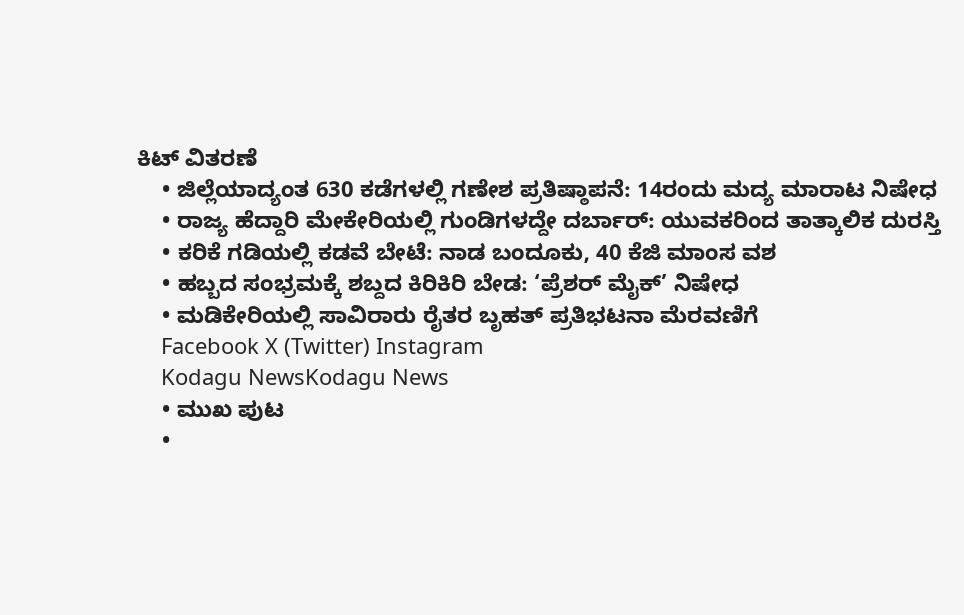ಕಿಟ್ ವಿತರಣೆ
    • ಜಿಲ್ಲೆಯಾದ್ಯಂತ 630 ಕಡೆಗಳಲ್ಲಿ ಗಣೇಶ ಪ್ರತಿಷ್ಠಾಪನೆ: 14ರಂದು ಮದ್ಯ ಮಾರಾಟ ನಿಷೇಧ
    • ರಾಜ್ಯ ಹೆದ್ದಾರಿ ಮೇಕೇರಿಯಲ್ಲಿ ಗುಂಡಿಗಳದ್ದೇ ದರ್ಬಾರ್: ಯುವಕರಿಂದ ತಾತ್ಕಾಲಿಕ ದುರಸ್ತಿ
    • ಕರಿಕೆ ಗಡಿಯಲ್ಲಿ ಕಡವೆ ಬೇಟೆ: ನಾಡ ಬಂದೂಕು, 40 ಕೆಜಿ ಮಾಂಸ ವಶ
    • ಹಬ್ಬದ ಸಂಭ್ರಮಕ್ಕೆ ಶಬ್ದದ ಕಿರಿಕಿರಿ ಬೇಡ: ‘ಪ್ರೆಶರ್ ಮೈಕ್’ ನಿಷೇಧ
    • ಮಡಿಕೇರಿಯಲ್ಲಿ ಸಾವಿರಾರು ರೈತರ ಬೃಹತ್ ಪ್ರತಿಭಟನಾ ಮೆರವಣಿಗೆ
    Facebook X (Twitter) Instagram
    Kodagu NewsKodagu News
    • ಮುಖ ಪುಟ
    •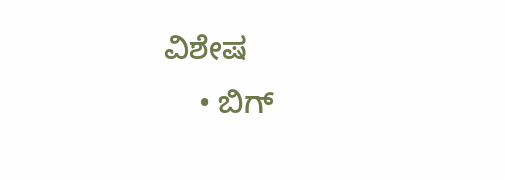ವಿಶೇಷ
    • ಬಿಗ್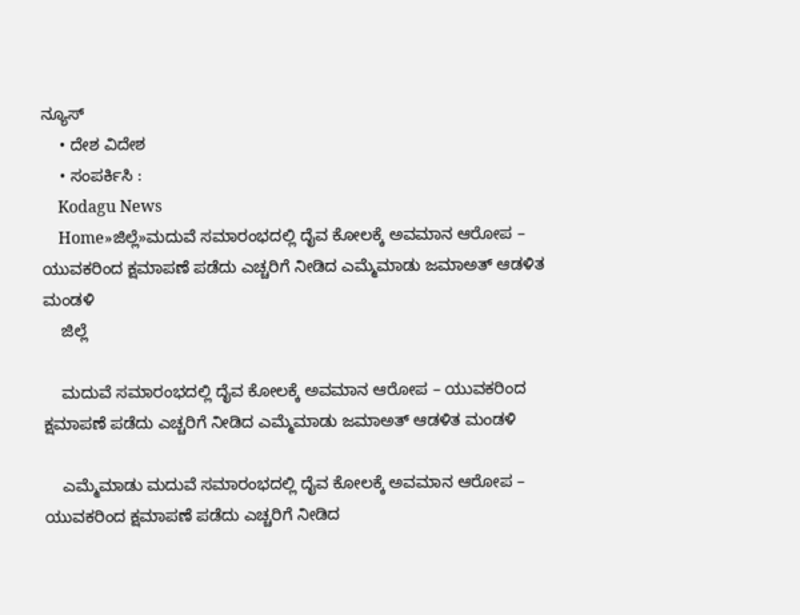ನ್ಯೂಸ್
    • ದೇಶ ವಿದೇಶ
    • ಸಂಪರ್ಕಿಸಿ :
    Kodagu News
    Home»ಜಿಲ್ಲೆ»ಮದುವೆ ಸಮಾರಂಭದಲ್ಲಿ ದೈವ ಕೋಲಕ್ಕೆ ಅವಮಾನ ಆರೋಪ – ಯುವಕರಿಂದ ಕ್ಷಮಾಪಣೆ ಪಡೆದು ಎಚ್ಚರಿಗೆ ನೀಡಿದ ಎಮ್ಮೆಮಾಡು ಜಮಾಅತ್ ಆಡಳಿತ ಮಂಡಳಿ
    ಜಿಲ್ಲೆ

    ಮದುವೆ ಸಮಾರಂಭದಲ್ಲಿ ದೈವ ಕೋಲಕ್ಕೆ ಅವಮಾನ ಆರೋಪ – ಯುವಕರಿಂದ ಕ್ಷಮಾಪಣೆ ಪಡೆದು ಎಚ್ಚರಿಗೆ ನೀಡಿದ ಎಮ್ಮೆಮಾಡು ಜಮಾಅತ್ ಆಡಳಿತ ಮಂಡಳಿ

    ಎಮ್ಮೆಮಾಡು ಮದುವೆ ಸಮಾರಂಭದಲ್ಲಿ ದೈವ ಕೋಲಕ್ಕೆ ಅವಮಾನ ಆರೋಪ – ಯುವಕರಿಂದ ಕ್ಷಮಾಪಣೆ ಪಡೆದು ಎಚ್ಚರಿಗೆ ನೀಡಿದ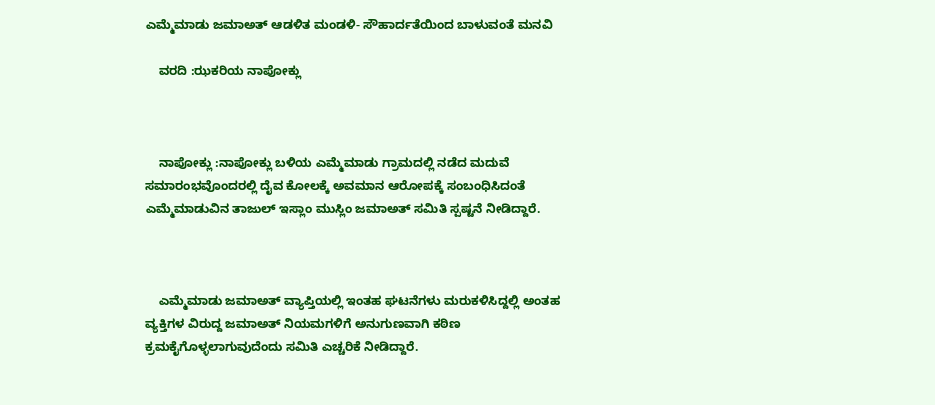ಎಮ್ಮೆಮಾಡು ಜಮಾಅತ್ ಆಡಳಿತ ಮಂಡಳಿ- ಸೌಹಾರ್ದತೆಯಿಂದ ಬಾಳುವಂತೆ ಮನವಿ

    ವರದಿ :ಝಕರಿಯ ನಾಪೋಕ್ಲು



    ನಾಪೋಕ್ಲು :ನಾಪೋಕ್ಲು ಬಳಿಯ ಎಮ್ಮೆಮಾಡು ಗ್ರಾಮದಲ್ಲಿ ನಡೆದ ಮದುವೆ ಸಮಾರಂಭವೊಂದರಲ್ಲಿ ದೈವ ಕೋಲಕ್ಕೆ ಅವಮಾನ ಆರೋಪಕ್ಕೆ ಸಂಬಂಧಿಸಿದಂತೆ ಎಮ್ಮೆಮಾಡುವಿನ ತಾಜುಲ್ ಇಸ್ಲಾಂ ಮುಸ್ಲಿಂ ಜಮಾಅತ್ ಸಮಿತಿ ಸ್ಪಷ್ಟನೆ ನೀಡಿದ್ದಾರೆ.



    ಎಮ್ಮೆಮಾಡು ಜಮಾಅತ್ ವ್ಯಾಪ್ತಿಯಲ್ಲಿ ಇಂತಹ ಘಟನೆಗಳು ಮರುಕಳಿಸಿದ್ದಲ್ಲಿ ಅಂತಹ ವ್ಯಕ್ತಿಗಳ ವಿರುದ್ದ ಜಮಾಅತ್ ನಿಯಮಗಳಿಗೆ ಅನುಗುಣವಾಗಿ ಕಠಿಣ ಕ್ರಮಕೈಗೊಳ್ಳಲಾಗುವುದೆಂದು ಸಮಿತಿ ಎಚ್ಚರಿಕೆ ನೀಡಿದ್ದಾರೆ.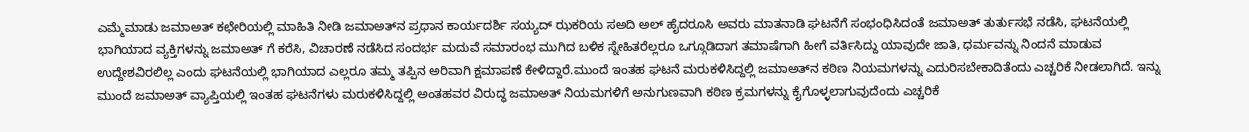ಎಮ್ಮೆಮಾಡು ಜಮಾಅತ್ ಕಛೇರಿಯಲ್ಲಿ ಮಾಹಿತಿ ನೀಡಿ ಜಮಾಅತ್‌ನ ಪ್ರಧಾನ ಕಾರ್ಯದರ್ಶಿ ಸಯ್ಯದ್ ಝಕರಿಯ ಸಅದಿ ಅಲ್ ಹೈದರೂಸಿ ಅವರು ಮಾತನಾಡಿ ಘಟನೆಗೆ ಸಂಭಂಧಿಸಿದಂತೆ ಜಮಾಅತ್ ತುರ್ತುಸಭೆ ನಡೆಸಿ, ಘಟನೆಯಲ್ಲಿ ಭಾಗಿಯಾದ ವ್ಯಕ್ತಿಗಳನ್ನು ಜಮಾಅತ್ ಗೆ ಕರೆಸಿ, ವಿಚಾರಣೆ ನಡೆಸಿದ ಸಂದರ್ಭ ಮದುವೆ ಸಮಾರಂಭ ಮುಗಿದ ಬಳಿಕ ಸ್ನೇಹಿತರೆಲ್ಲರೂ ಒಗ್ಗೂಡಿದಾಗ ತಮಾಷೆಗಾಗಿ ಹೀಗೆ ವರ್ತಿಸಿದ್ದು ಯಾವುದೇ ಜಾತಿ, ಧರ್ಮವನ್ನು ನಿಂದನೆ ಮಾಡುವ ಉದ್ದೇಶವಿರಲಿಲ್ಲ ಎಂದು ಘಟನೆಯಲ್ಲಿ ಭಾಗಿಯಾದ ಎಲ್ಲರೂ ತಮ್ಮ ತಪ್ಪಿನ ಅರಿವಾಗಿ ಕ್ಷಮಾಪಣೆ ಕೇಳಿದ್ದಾರೆ.ಮುಂದೆ ಇಂತಹ ಘಟನೆ ಮರುಕಳಿಸಿದ್ದಲ್ಲಿ ಜಮಾಅತ್‌ನ ಕಠಿಣ ನಿಯಮಗಳನ್ನು ಎದುರಿಸಬೇಕಾದಿತೆಂದು ಎಚ್ಚರಿಕೆ ನೀಡಲಾಗಿದೆ. ಇನ್ನು ಮುಂದೆ ಜಮಾಅತ್ ವ್ಯಾಪ್ತಿಯಲ್ಲಿ ಇಂತಹ ಘಟನೆಗಳು ಮರುಕಳಿಸಿದ್ದಲ್ಲಿ ಅಂತಹವರ ವಿರುದ್ಧ ಜಮಾಅತ್ ನಿಯಮಗಳಿಗೆ ಅನುಗುಣವಾಗಿ ಕಠಿಣ ಕ್ರಮಗಳನ್ನು ಕೈಗೊಳ್ಳಲಾಗುವುದೆಂದು ಎಚ್ಚರಿಕೆ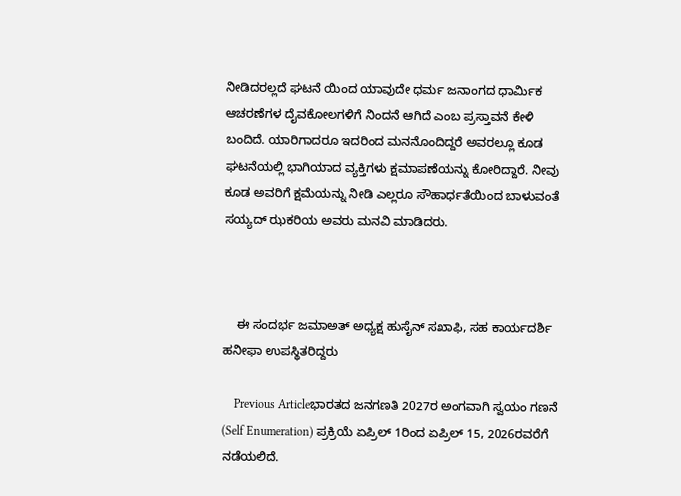ನೀಡಿದರಲ್ಲದೆ ಘಟನೆ ಯಿಂದ ಯಾವುದೇ ಧರ್ಮ ಜನಾಂಗದ ಧಾರ್ಮಿಕ ಆಚರಣೆಗಳ ದೈವಕೋಲಗಳಿಗೆ ನಿಂದನೆ ಆಗಿದೆ ಎಂಬ ಪ್ರಸ್ತಾವನೆ ಕೇಳಿ ಬಂದಿದೆ. ಯಾರಿಗಾದರೂ ಇದರಿಂದ ಮನನೊಂದಿದ್ದರೆ ಅವರಲ್ಲೂ ಕೂಡ ಘಟನೆಯಲ್ಲಿ ಭಾಗಿಯಾದ ವ್ಯಕ್ತಿಗಳು ಕ್ಷಮಾಪಣೆಯನ್ನು ಕೋರಿದ್ದಾರೆ. ನೀವು ಕೂಡ ಅವರಿಗೆ ಕ್ಷಮೆಯನ್ನು ನೀಡಿ ಎಲ್ಲರೂ ಸೌಹಾರ್ಧತೆಯಿಂದ ಬಾಳುವಂತೆ ಸಯ್ಯದ್ ಝಕರಿಯ ಅವರು ಮನವಿ ಮಾಡಿದರು.



    ಈ ಸಂದರ್ಭ ಜಮಾಅತ್ ಅಧ್ಯಕ್ಷ ಹುಸೈನ್ ಸಖಾಫಿ, ಸಹ ಕಾರ್ಯದರ್ಶಿ ಹನೀಫಾ ಉಪಸ್ಥಿತರಿದ್ದರು

    Previous Articleಭಾರತದ ಜನಗಣತಿ 2027ರ ಅಂಗವಾಗಿ ಸ್ವಯಂ ಗಣನೆ (Self Enumeration) ಪ್ರಕ್ರಿಯೆ ಏಪ್ರಿಲ್ 1ರಿಂದ ಏಪ್ರಿಲ್ 15, 2026ರವರೆಗೆ ನಡೆಯಲಿದೆ.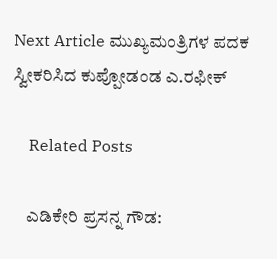Next Article ಮುಖ್ಯಮಂತ್ರಿಗಳ ಪದಕ ಸ್ವೀಕರಿಸಿದ ಕುಪ್ಪೋಡಂಡ ಎ.ರಫೀಕ್

    Related Posts

    ಎಡಿಕೇರಿ ಪ್ರಸನ್ನ ಗೌಡ: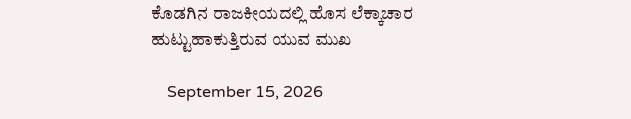ಕೊಡಗಿನ ರಾಜಕೀಯದಲ್ಲಿ ಹೊಸ ಲೆಕ್ಕಾಚಾರ ಹುಟ್ಟುಹಾಕುತ್ತಿರುವ ಯುವ ಮುಖ

    September 15, 2026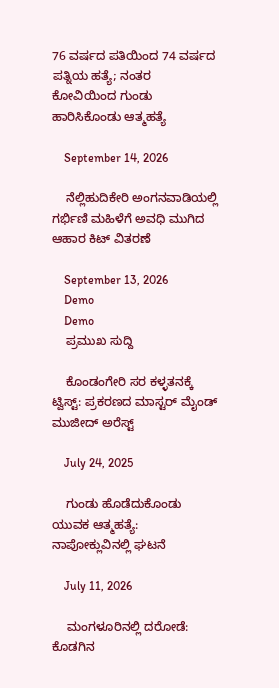76 ವರ್ಷದ ಪತಿಯಿಂದ 74 ವರ್ಷದ ಪತ್ನಿಯ ಹತ್ಯೆ; ನಂತರ ಕೋವಿಯಿಂದ ಗುಂಡು ಹಾರಿಸಿಕೊಂಡು ಆತ್ಮಹತ್ಯೆ

    September 14, 2026

    ನೆಲ್ಲಿಹುದಿಕೇರಿ ಅಂಗನವಾಡಿಯಲ್ಲಿ ಗರ್ಭಿಣಿ ಮಹಿಳೆಗೆ ಅವಧಿ ಮುಗಿದ ಆಹಾರ ಕಿಟ್ ವಿತರಣೆ

    September 13, 2026
    Demo
    Demo
    ಪ್ರಮುಖ ಸುದ್ದಿ

    ಕೊಂಡಂಗೇರಿ ಸರ ಕಳ್ಳತನಕ್ಕೆ ಟ್ವಿಸ್ಟ್: ಪ್ರಕರಣದ ಮಾಸ್ಟರ್ ಮೈಂಡ್ ಮುಜೀದ್ ಅರೆಸ್ಟ್

    July 24, 2025

    ಗುಂಡು ಹೊಡೆದುಕೊಂಡು ಯುವಕ ಆತ್ಮಹತ್ಯೆ: ನಾಪೋಕ್ಲುವಿನಲ್ಲಿ ಘಟನೆ

    July 11, 2026

    ಮಂಗಳೂರಿನಲ್ಲಿ ದರೋಡೆ: ಕೊಡಗಿನ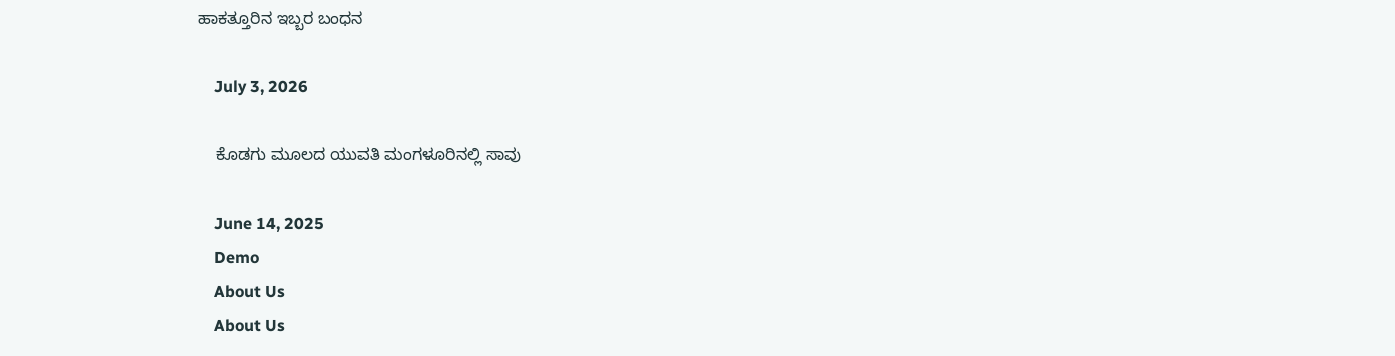ಹಾಕತ್ತೂರಿನ ಇಬ್ಬರ ಬಂಧನ

    July 3, 2026

    ಕೊಡಗು ಮೂಲದ ಯುವತಿ ಮಂಗಳೂರಿನಲ್ಲಿ ಸಾವು

    June 14, 2025
    Demo
    About Us
    About Us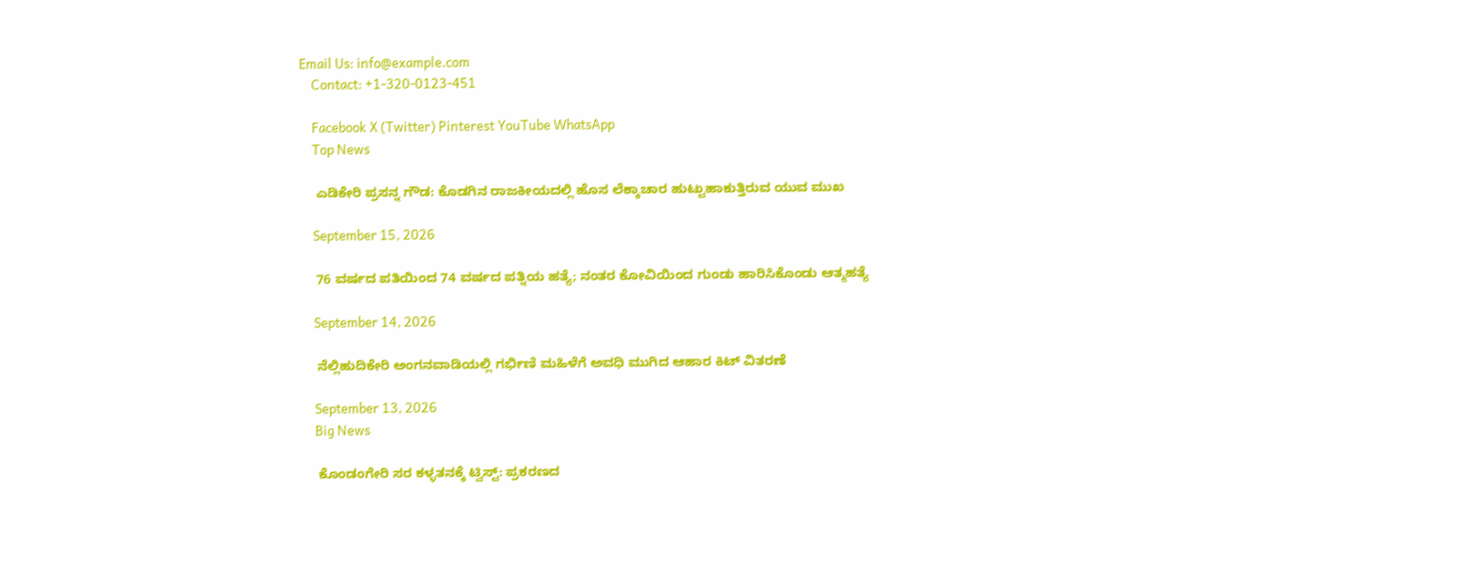Email Us: info@example.com
    Contact: +1-320-0123-451

    Facebook X (Twitter) Pinterest YouTube WhatsApp
    Top News

    ಎಡಿಕೇರಿ ಪ್ರಸನ್ನ ಗೌಡ: ಕೊಡಗಿನ ರಾಜಕೀಯದಲ್ಲಿ ಹೊಸ ಲೆಕ್ಕಾಚಾರ ಹುಟ್ಟುಹಾಕುತ್ತಿರುವ ಯುವ ಮುಖ

    September 15, 2026

    76 ವರ್ಷದ ಪತಿಯಿಂದ 74 ವರ್ಷದ ಪತ್ನಿಯ ಹತ್ಯೆ; ನಂತರ ಕೋವಿಯಿಂದ ಗುಂಡು ಹಾರಿಸಿಕೊಂಡು ಆತ್ಮಹತ್ಯೆ

    September 14, 2026

    ನೆಲ್ಲಿಹುದಿಕೇರಿ ಅಂಗನವಾಡಿಯಲ್ಲಿ ಗರ್ಭಿಣಿ ಮಹಿಳೆಗೆ ಅವಧಿ ಮುಗಿದ ಆಹಾರ ಕಿಟ್ ವಿತರಣೆ

    September 13, 2026
    Big News

    ಕೊಂಡಂಗೇರಿ ಸರ ಕಳ್ಳತನಕ್ಕೆ ಟ್ವಿಸ್ಟ್: ಪ್ರಕರಣದ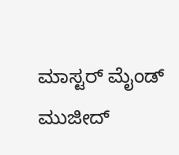ಮಾಸ್ಟರ್ ಮೈಂಡ್ ಮುಜೀದ್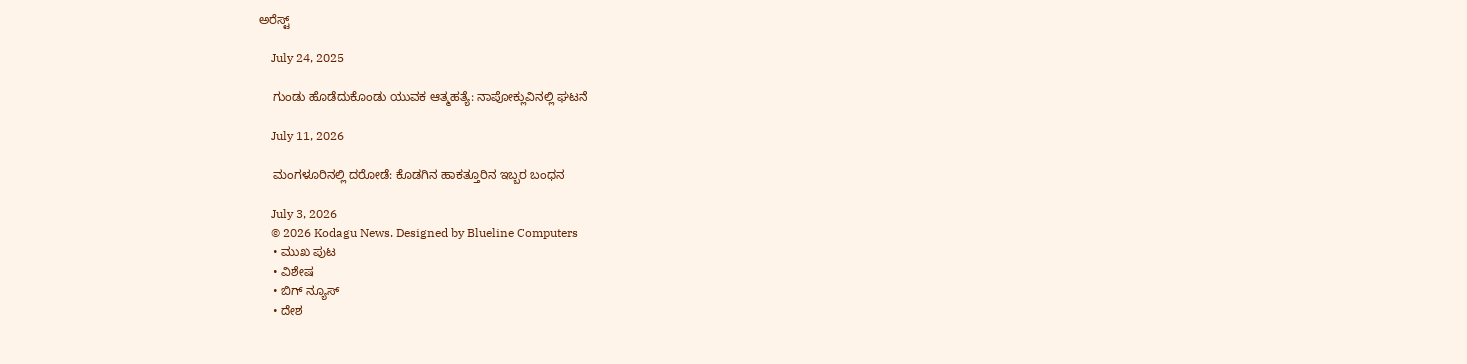ಅರೆಸ್ಟ್

    July 24, 2025

    ಗುಂಡು ಹೊಡೆದುಕೊಂಡು ಯುವಕ ಆತ್ಮಹತ್ಯೆ: ನಾಪೋಕ್ಲುವಿನಲ್ಲಿ ಘಟನೆ

    July 11, 2026

    ಮಂಗಳೂರಿನಲ್ಲಿ ದರೋಡೆ: ಕೊಡಗಿನ ಹಾಕತ್ತೂರಿನ ಇಬ್ಬರ ಬಂಧನ

    July 3, 2026
    © 2026 Kodagu News. Designed by Blueline Computers
    • ಮುಖ ಪುಟ
    • ವಿಶೇಷ
    • ಬಿಗ್ ನ್ಯೂಸ್
    • ದೇಶ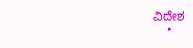ವಿದೇಶ
    •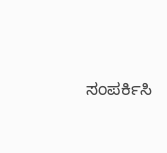ಸಂಪರ್ಕಿಸಿ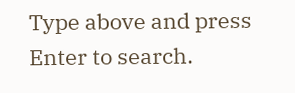Type above and press Enter to search.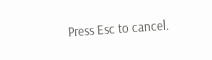Press Esc to cancel.